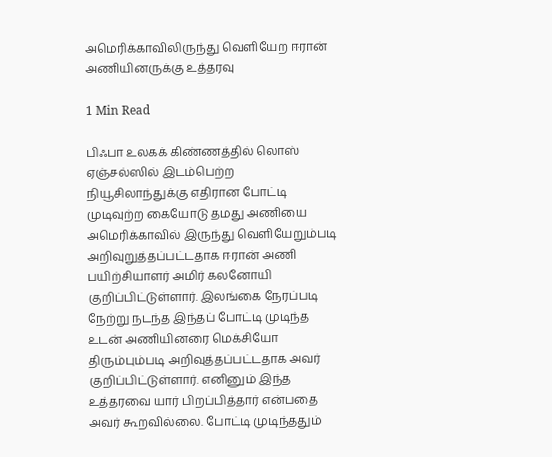அமெரிக்காவிலிருந்து வெளியேற ஈரான் அணியினருக்கு உத்தரவு

1 Min Read

பிஃபா உலகக் கிண்ணத்தில் லொஸ் ஏஞ்சல்ஸில் இடம்பெற்ற நியூசிலாந்துக்கு எதிரான போட்டி முடிவுற்ற கையோடு தமது அணியை அமெரிக்காவில் இருந்து வெளியேறும்படி அறிவுறுத்தப்பட்டதாக ஈரான் அணி பயிற்சியாளர் அமிர் கலனோயி குறிப்பிட்டுள்ளார். இலங்கை நேரப்படி நேற்று நடந்த இந்தப் போட்டி முடிந்த உடன் அணியினரை மெக்சியோ திரும்பும்படி அறிவுத்தப்பட்டதாக அவர் குறிப்பிட்டுள்ளார். எனினும் இந்த உத்தரவை யார் பிறப்பித்தார் என்பதை அவர் கூறவில்லை. போட்டி முடிந்ததும்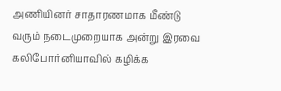அணியினர் சாதாரணமாக மீண்டு வரும் நடைமுறையாக அன்று இரவை கலிபோர்னியாவில் கழிக்க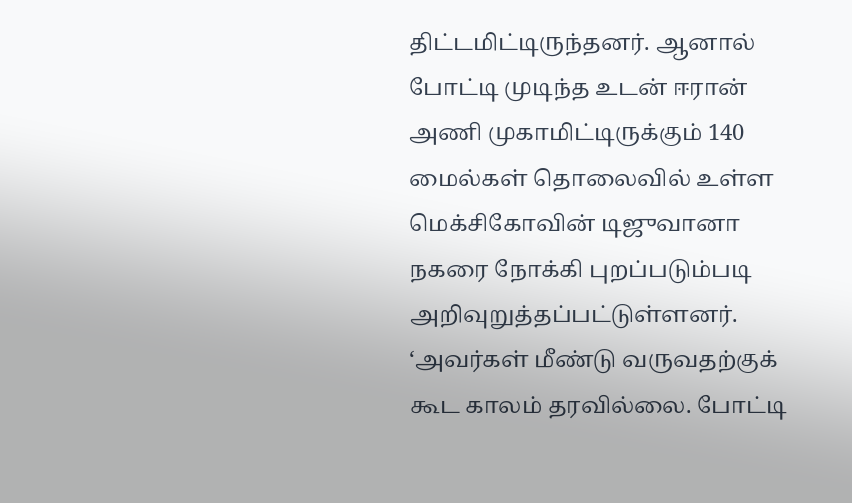திட்டமிட்டிருந்தனர். ஆனால் போட்டி முடிந்த உடன் ஈரான் அணி முகாமிட்டிருக்கும் 140 மைல்கள் தொலைவில் உள்ள மெக்சிகோவின் டிஜுவானா நகரை நோக்கி புறப்படும்படி அறிவுறுத்தப்பட்டுள்ளனர். ‘அவர்கள் மீண்டு வருவதற்குக் கூட காலம் தரவில்லை. போட்டி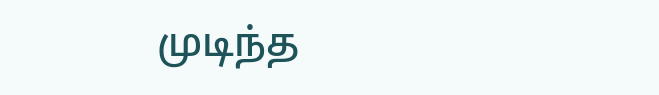முடிந்த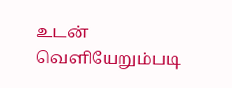உடன் வெளியேறும்படி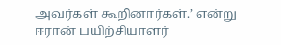அவர்கள் கூறினார்கள்.’ என்று ஈரான் பயிற்சியாளர்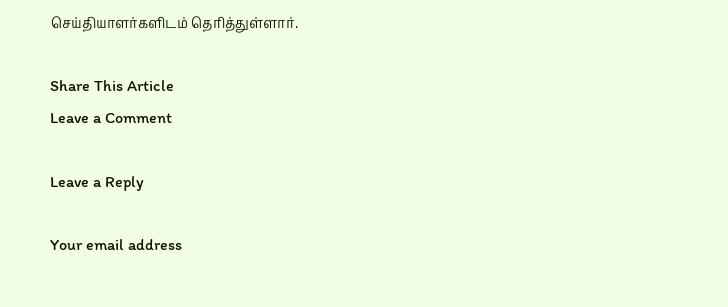செய்தியாளர்களிடம் தெரித்துள்ளார்.

Share This Article
Leave a Comment

Leave a Reply

Your email address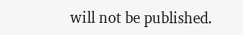will not be published.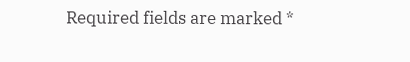Required fields are marked *